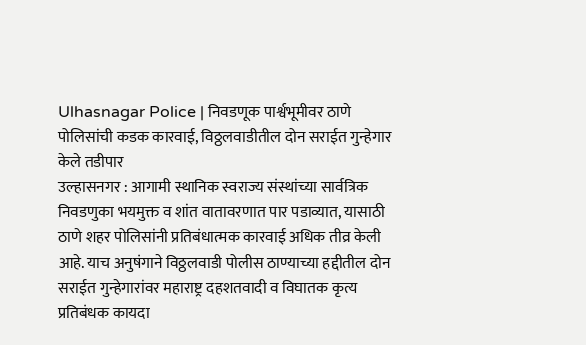Ulhasnagar Police | निवडणूक पार्श्वभूमीवर ठाणे पोलिसांची कडक कारवाई, विठ्ठलवाडीतील दोन सराईत गुन्हेगार केले तडीपार
उल्हासनगर : आगामी स्थानिक स्वराज्य संस्थांच्या सार्वत्रिक निवडणुका भयमुक्त व शांत वातावरणात पार पडाव्यात, यासाठी ठाणे शहर पोलिसांनी प्रतिबंधात्मक कारवाई अधिक तीव्र केली आहे. याच अनुषंगाने विठ्ठलवाडी पोलीस ठाण्याच्या हद्दीतील दोन सराईत गुन्हेगारांवर महाराष्ट्र दहशतवादी व विघातक कृत्य प्रतिबंधक कायदा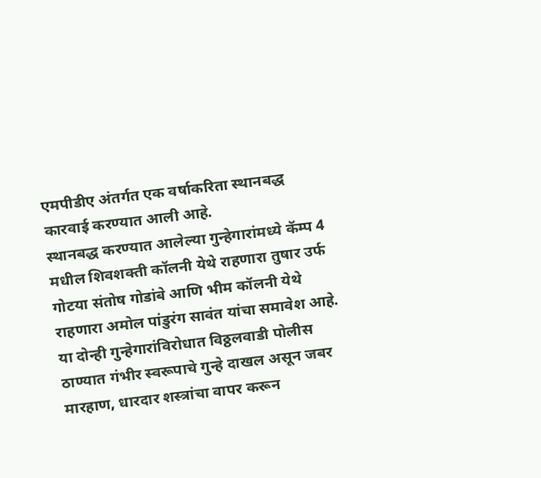एमपीडीए अंतर्गत एक वर्षाकरिता स्थानबद्ध कारवाई करण्यात आली आहे.
स्थानबद्ध करण्यात आलेल्या गुन्हेगारांमध्ये कॅम्प 4 मधील शिवशक्ती कॉलनी येथे राहणारा तुषार उर्फ गोटया संतोष गोडांबे आणि भीम कॉलनी येथे राहणारा अमोल पांडुरंग सावंत यांचा समावेश आहे. या दोन्ही गुन्हेगारांविरोधात विठ्ठलवाडी पोलीस ठाण्यात गंभीर स्वरूपाचे गुन्हे दाखल असून जबर मारहाण, धारदार शस्त्रांचा वापर करून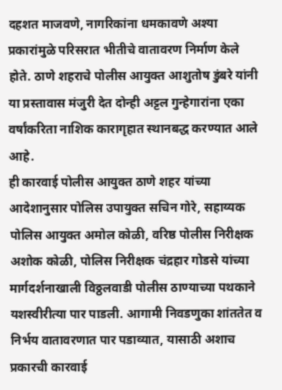दहशत माजवणे, नागरिकांना धमकावणे अश्या प्रकारांमुळे परिसरात भीतीचे वातावरण निर्माण केले होते. ठाणे शहराचे पोलीस आयुक्त आशुतोष डुंबरे यांनी या प्रस्तावास मंजुरी देत दोन्ही अट्टल गुन्हेगारांना एका वर्षांकरिता नाशिक कारागृहात स्थानबद्ध करण्यात आले आहे.
ही कारवाई पोलीस आयुक्त ठाणे शहर यांच्या आदेशानुसार पोलिस उपायुक्त सचिन गोरे, सहाय्यक पोलिस आयुक्त अमोल कोळी, वरिष्ठ पोलीस निरीक्षक अशोक कोळी, पोलिस निरीक्षक चंद्रहार गोडसे यांच्या मार्गदर्शनाखाली विठ्ठलवाडी पोलीस ठाण्याच्या पथकाने यशस्वीरीत्या पार पाडली. आगामी निवडणुका शांततेत व निर्भय वातावरणात पार पडाव्यात, यासाठी अशाच प्रकारची कारवाई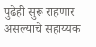पुढेही सुरू राहणार असल्याचे सहाय्यक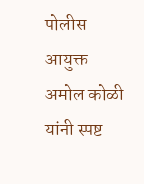पोलीस आयुक्त अमोल कोळी यांनी स्पष्ट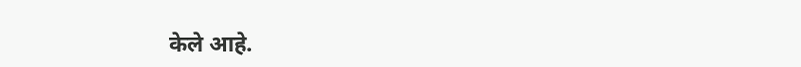केले आहे.